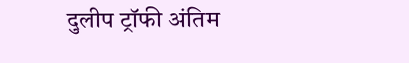दुलीप ट्रॉफी अंतिम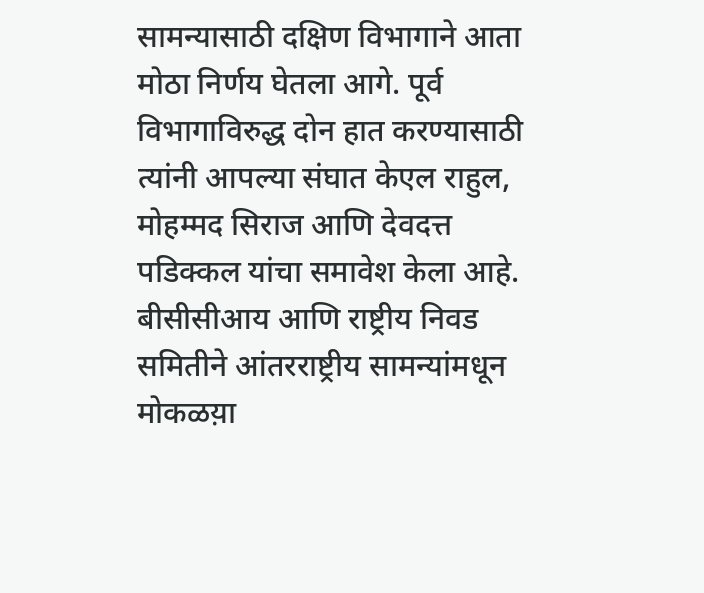सामन्यासाठी दक्षिण विभागाने आता मोठा निर्णय घेतला आगे. पूर्व विभागाविरुद्ध दोन हात करण्यासाठी त्यांनी आपल्या संघात केएल राहुल, मोहम्मद सिराज आणि देवदत्त पडिक्कल यांचा समावेश केला आहे. बीसीसीआय आणि राष्ट्रीय निवड समितीने आंतरराष्ट्रीय सामन्यांमधून मोकळय़ा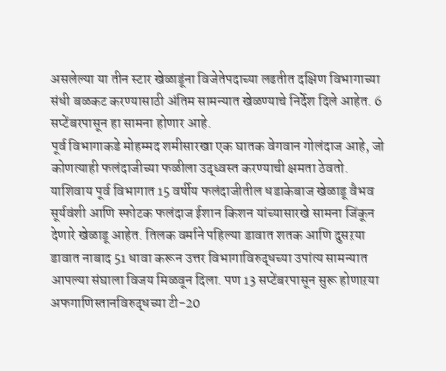असलेल्या या तीन स्टार खेळाडूंना विजेतेपदाच्या लढतीत दक्षिण विभागाच्या संधी बळकट करण्यासाठी अंतिम सामन्यात खेळण्याचे निर्देश दिले आहेत. 6 सप्टेंबरपासून हा सामना होणार आहे.
पूर्व विभागाकडे मोहम्मद शमीसारखा एक घातक वेगवान गोलंदाज आहे, जो कोणत्याही फलंदाजीच्या फळीला उद्ध्वस्त करण्याची क्षमता ठेवतो. याशिवाय पूर्व विभागात 15 वर्षीय फलंदाजीतील धडाकेबाज खेळाडू वैभव सूर्यवंशी आणि स्फोटक फलंदाज ईशान किशन यांच्यासारखे सामना जिंकून देणारे खेळाडू आहेत. तिलक वर्माने पहिल्या डावात शतक आणि दुसऱया डावात नाबाद 51 धावा करून उत्तर विभागाविरुद्धच्या उपांत्य सामन्यात आपल्या संघाला विजय मिळवून दिला. पण 13 सप्टेंबरपासून सुरू होणाऱया अफगाणिस्तानविरुद्धच्या टी-20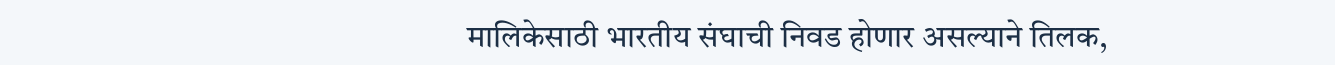मालिकेसाठी भारतीय संघाची निवड होणार असल्याने तिलक,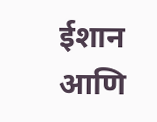ईशान आणि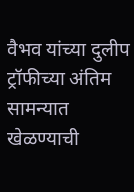वैभव यांच्या दुलीप ट्रॉफीच्या अंतिम सामन्यात खेळण्याची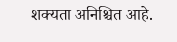शक्यता अनिश्चित आहे.